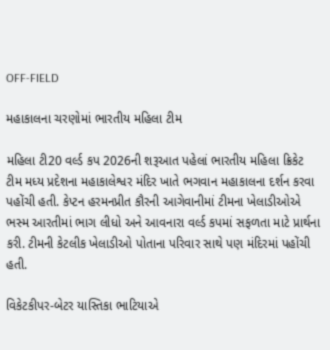OFF-FIELD

મહાકાલના ચરણોમાં ભારતીય મહિલા ટીમ

મહિલા ટી20 વર્લ્ડ કપ 2026ની શરૂઆત પહેલાં ભારતીય મહિલા ક્રિકેટ ટીમ મધ્ય પ્રદેશના મહાકાલેશ્વર મંદિર ખાતે ભગવાન મહાકાલના દર્શન કરવા પહોંચી હતી. કેપ્ટન હરમનપ્રીત કૌરની આગેવાનીમાં ટીમના ખેલાડીઓએ ભસ્મ આરતીમાં ભાગ લીધો અને આવનારા વર્લ્ડ કપમાં સફળતા માટે પ્રાર્થના કરી. ટીમની કેટલીક ખેલાડીઓ પોતાના પરિવાર સાથે પણ મંદિરમાં પહોંચી હતી.

વિકેટકીપર-બેટર યાસ્તિકા ભાટિયાએ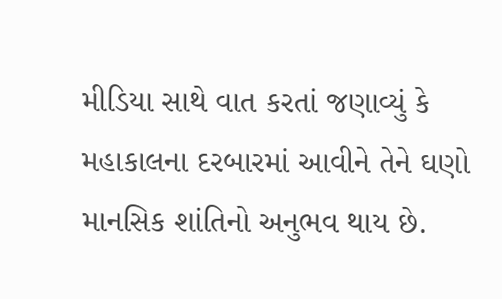મીડિયા સાથે વાત કરતાં જણાવ્યું કે મહાકાલના દરબારમાં આવીને તેને ઘણો માનસિક શાંતિનો અનુભવ થાય છે.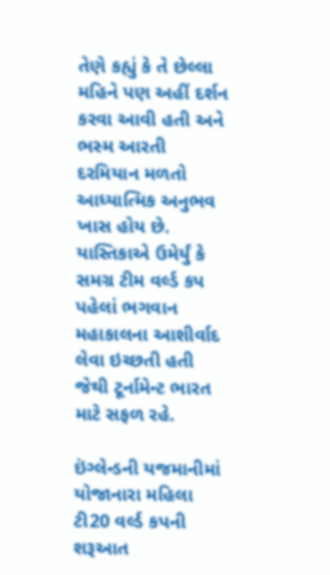તેણે કહ્યું કે તે છેલ્લા મહિને પણ અહીં દર્શન કરવા આવી હતી અને ભસ્મ આરતી દરમિયાન મળતો આધ્યાત્મિક અનુભવ ખાસ હોય છે. યાસ્તિકાએ ઉમેર્યું કે સમગ્ર ટીમ વર્લ્ડ કપ પહેલાં ભગવાન મહાકાલના આશીર્વાદ લેવા ઇચ્છતી હતી જેથી ટૂર્નામેન્ટ ભારત માટે સફળ રહે.

ઇંગ્લેન્ડની યજમાનીમાં યોજાનારા મહિલા ટી20 વર્લ્ડ કપની શરૂઆત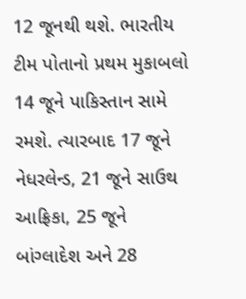12 જૂનથી થશે. ભારતીય ટીમ પોતાનો પ્રથમ મુકાબલો 14 જૂને પાકિસ્તાન સામે રમશે. ત્યારબાદ 17 જૂને નેધરલેન્ડ, 21 જૂને સાઉથ આફ્રિકા, 25 જૂને બાંગ્લાદેશ અને 28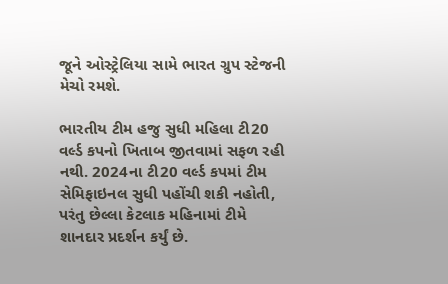જૂને ઓસ્ટ્રેલિયા સામે ભારત ગ્રુપ સ્ટેજની મેચો રમશે.

ભારતીય ટીમ હજુ સુધી મહિલા ટી20 વર્લ્ડ કપનો ખિતાબ જીતવામાં સફળ રહી નથી. 2024ના ટી20 વર્લ્ડ કપમાં ટીમ સેમિફાઇનલ સુધી પહોંચી શકી નહોતી, પરંતુ છેલ્લા કેટલાક મહિનામાં ટીમે શાનદાર પ્રદર્શન કર્યું છે.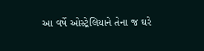આ વર્ષે ઓસ્ટ્રેલિયાને તેના જ ઘરે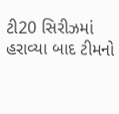ટી20 સિરીઝમાં હરાવ્યા બાદ ટીમનો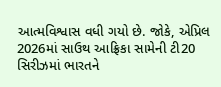આત્મવિશ્વાસ વધી ગયો છે. જોકે, એપ્રિલ 2026માં સાઉથ આફ્રિકા સામેની ટી20 સિરીઝમાં ભારતને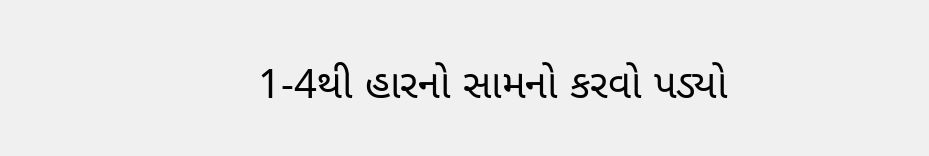1-4થી હારનો સામનો કરવો પડ્યો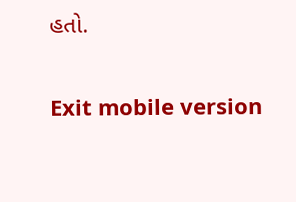હતો.

Exit mobile version